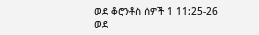ወደ ቆሮንቶስ ሰዎች 1 11:25-26
ወደ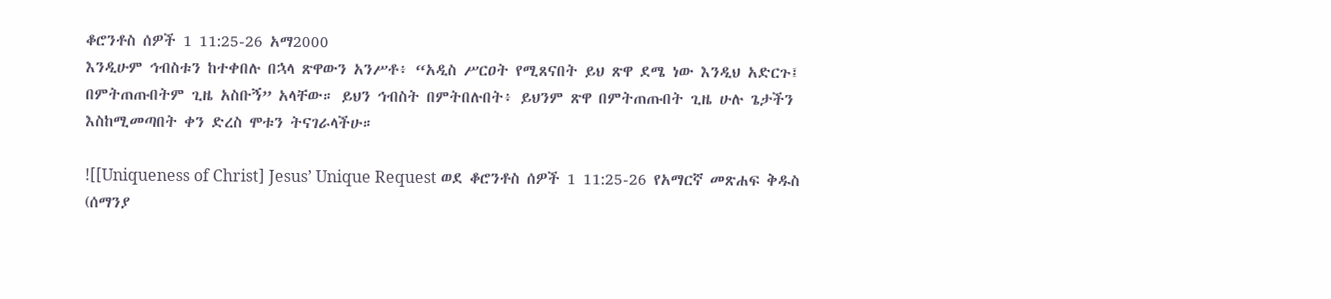ቆሮንቶስ ሰዎች 1 11:25-26 አማ2000
እንዲሁም ኅብስቱን ከተቀበሉ በኋላ ጽዋውን አንሥቶ፥ “አዲስ ሥርዐት የሚጸናበት ይህ ጽዋ ደሜ ነው እንዲህ አድርጉ፤ በምትጠጡበትም ጊዜ አስቡኝ” አላቸው። ይህን ኅብስት በምትበሉበት፥ ይህንም ጽዋ በምትጠጡበት ጊዜ ሁሉ ጌታችን እስከሚመጣበት ቀን ድረስ ሞቱን ትናገራላችሁ።

![[Uniqueness of Christ] Jesus’ Unique Request ወደ ቆሮንቶስ ሰዎች 1 11:25-26 የአማርኛ መጽሐፍ ቅዱስ (ሰማንያ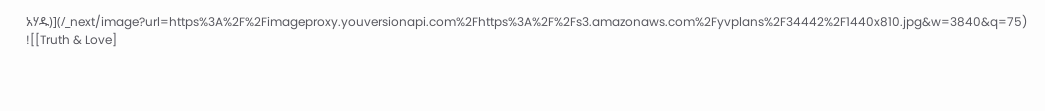አሃዱ)](/_next/image?url=https%3A%2F%2Fimageproxy.youversionapi.com%2Fhttps%3A%2F%2Fs3.amazonaws.com%2Fyvplans%2F34442%2F1440x810.jpg&w=3840&q=75)
![[Truth & Love]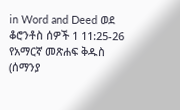in Word and Deed ወደ ቆሮንቶስ ሰዎች 1 11:25-26 የአማርኛ መጽሐፍ ቅዱስ (ሰማንያ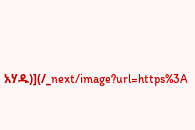አሃዱ)](/_next/image?url=https%3A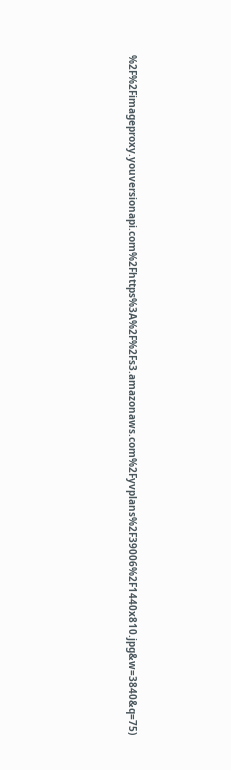%2F%2Fimageproxy.youversionapi.com%2Fhttps%3A%2F%2Fs3.amazonaws.com%2Fyvplans%2F39006%2F1440x810.jpg&w=3840&q=75)